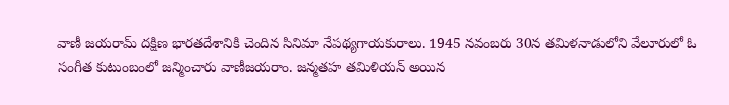వాణీ జయరామ్ దక్షిణ భారతదేశానికి చెందిన సినిమా నేపథ్యగాయకురాలు. 1945 నవంబరు 30న తమిళనాడులోని వేలూరులో ఓ సంగీత కుటుంబంలో జన్మించారు వాణీజయరాం. జన్మతహ తమిళియన్ అయిన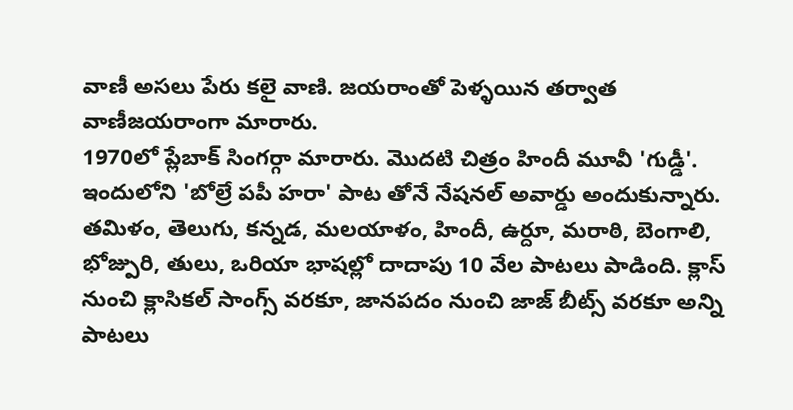వాణీ అసలు పేరు కలై వాణి. జయరాంతో పెళ్ళయిన తర్వాత వాణీజయరాంగా మారారు.
1970లో ప్లేబాక్ సింగర్గా మారారు. మొదటి చిత్రం హిందీ మూవీ 'గుడ్డీ'. ఇందులోని 'బోల్రే పపీ హరా' పాట తోనే నేషనల్ అవార్డు అందుకున్నారు.
తమిళం, తెలుగు, కన్నడ, మలయాళం, హిందీ, ఉర్దూ, మరాఠి, బెంగాలి, భోజ్పురి, తులు, ఒరియా భాషల్లో దాదాపు 10 వేల పాటలు పాడింది. క్లాస్ నుంచి క్లాసికల్ సాంగ్స్ వరకూ, జానపదం నుంచి జాజ్ బీట్స్ వరకూ అన్ని పాటలు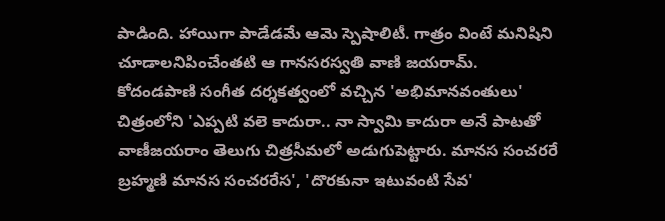పాడింది. హాయిగా పాడేడమే ఆమె స్పెషాలిటీ. గాత్రం వింటే మనిషిని చూడాలనిపించేంతటి ఆ గానసరస్వతి వాణి జయరామ్.
కోదండపాణి సంగీత దర్శకత్వంలో వచ్చిన 'అభిమానవంతులు' చిత్రంలోని 'ఎప్పటి వలె కాదురా.. నా స్వామి కాదురా అనే పాటతో వాణీజయరాం తెలుగు చిత్రసీమలో అడుగుపెట్టారు. మానస సంచరరే బ్రహ్మణి మానస సంచరరేస', 'దొరకునా ఇటువంటి సేవ'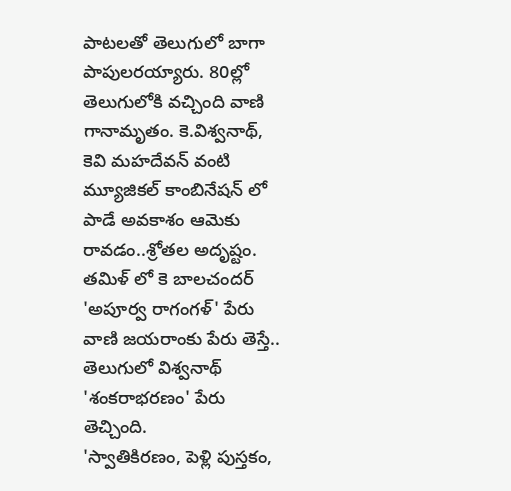పాటలతో తెలుగులో బాగా పాపులరయ్యారు. 80ల్లో తెలుగులోకి వచ్చింది వాణి గానామృతం. కె.విశ్వనాథ్, కెవి మహదేవన్ వంటి మ్యూజికల్ కాంబినేషన్ లో పాడే అవకాశం ఆమెకు రావడం..శ్రోతల అదృష్టం. తమిళ్ లో కె బాలచందర్ 'అపూర్వ రాగంగళ్' పేరు వాణి జయరాంకు పేరు తెస్తే.. తెలుగులో విశ్వనాథ్ 'శంకరాభరణం' పేరు తెచ్చింది.
'స్వాతికిరణం, పెళ్లి పుస్తకం,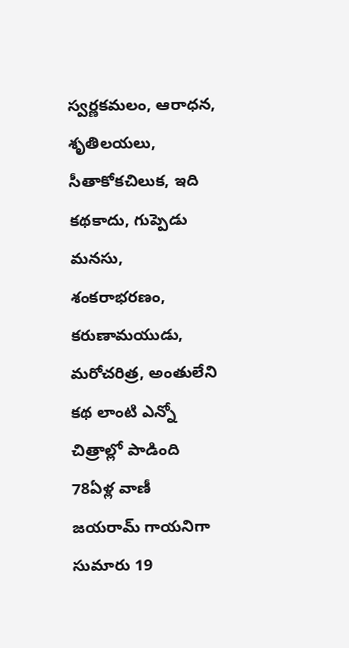స్వర్ణకమలం, ఆరాధన, శృతిలయలు, సీతాకోకచిలుక, ఇది కథకాదు, గుప్పెడు మనసు, శంకరాభరణం, కరుణామయుడు, మరోచరిత్ర, అంతులేని కథ లాంటి ఎన్నో చిత్రాల్లో పాడింది
78ఏళ్ల వాణీ జయరామ్ గాయనిగా సుమారు 19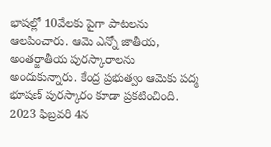భాషల్లో 10వేలకు పైగా పాటలను ఆలపించారు. ఆమె ఎన్నో జాతీయ, అంతర్జాతీయ పురస్కారాలను అందుకున్నారు. కేంద్ర ప్రభుత్వం ఆమెకు పద్మ భూషణ్ పురస్కారం కూడా ప్రకటించింది.
2023 ఫిబ్రవరి 4న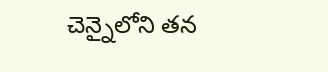చెన్నైలోని తన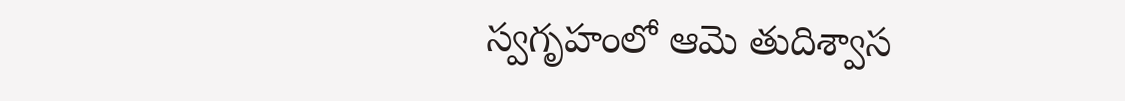స్వగృహంలో ఆమె తుదిశ్వాస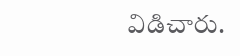విడిచారు.